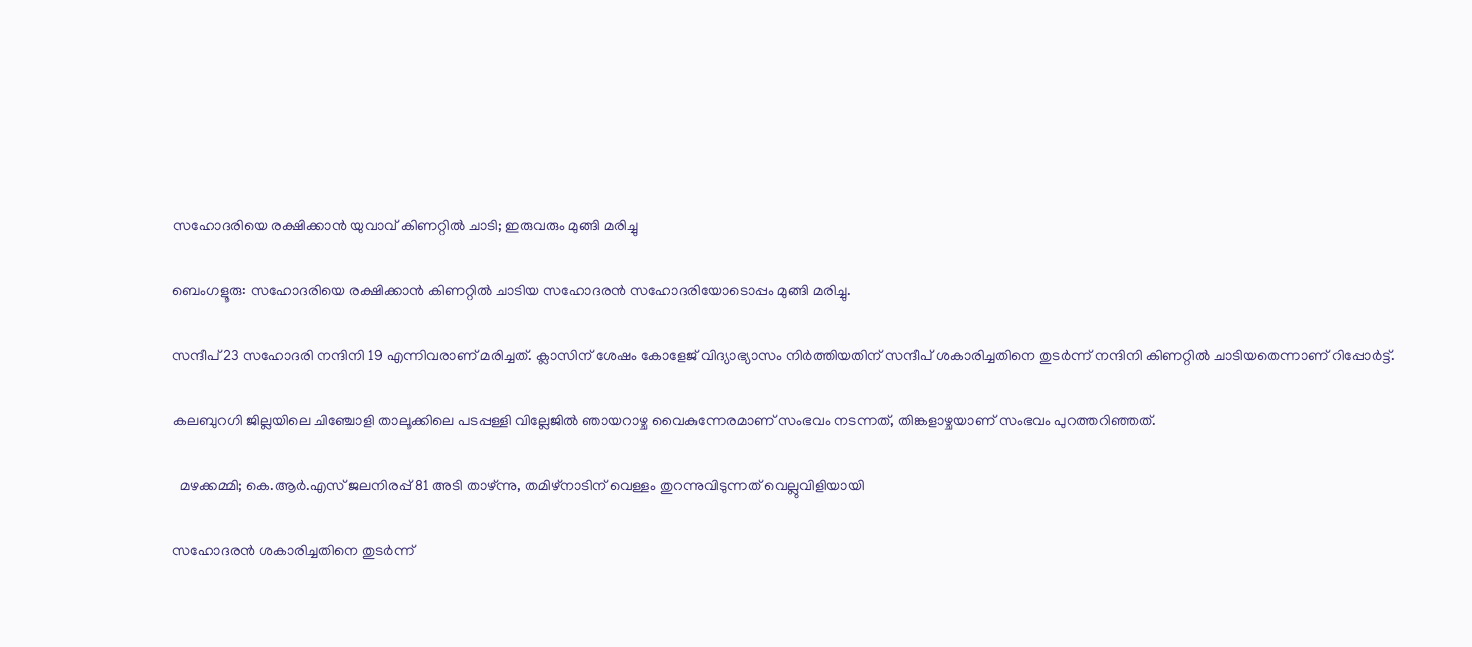സഹോദരിയെ രക്ഷിക്കാൻ യുവാവ് കിണറ്റിൽ ചാടി; ഇരുവരും മുങ്ങി മരിച്ചു

ബെംഗളൂരു: സഹോദരിയെ രക്ഷിക്കാൻ കിണറ്റിൽ ചാടിയ സഹോദരൻ സഹോദരിയോടൊപ്പം മുങ്ങി മരിച്ചു.

സന്ദീപ് 23 സഹോദരി നന്ദിനി 19 എന്നിവരാണ് മരിച്ചത്. ക്ലാസിന് ശേഷം കോളേജ് വിദ്യാഭ്യാസം നിർത്തിയതിന് സന്ദീപ് ശകാരിച്ചതിനെ തുടർന്ന് നന്ദിനി കിണറ്റിൽ ചാടിയതെന്നാണ് റിപ്പോർട്ട്.

കലബുറഗി ജില്ലയിലെ ചിഞ്ചോളി താലൂക്കിലെ പടപ്പള്ളി വില്ലേജിൽ ഞായറാഴ്ച വൈകുന്നേരമാണ് സംഭവം നടന്നത്, തിങ്കളാഴ്ചയാണ് സംഭവം പുറത്തറിഞ്ഞത്.

  മഴക്കമ്മി; കെ.ആർ.എസ് ജലനിരപ്പ് 81 അടി താഴ്ന്നു, തമിഴ്‌നാടിന് വെള്ളം തുറന്നുവിടുന്നത് വെല്ലുവിളിയായി

സഹോദരൻ ശകാരിച്ചതിനെ തുടർന്ന്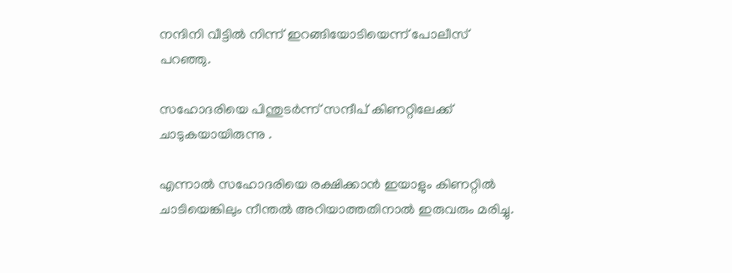നന്ദിനി വീട്ടിൽ നിന്ന് ഇറങ്ങിയോടിയെന്ന് പോലീസ് പറഞ്ഞു.

സഹോദരിയെ പിന്തുടർന്ന് സന്ദീപ് കിണറ്റിലേക്ക് ചാടുകയായിരുന്നു .

എന്നാൽ സഹോദരിയെ രക്ഷിക്കാൻ ഇയാളും കിണറ്റിൽ ചാടിയെങ്കിലും നീന്തൽ അറിയാത്തതിനാൽ ഇരുവരും മരിച്ചു.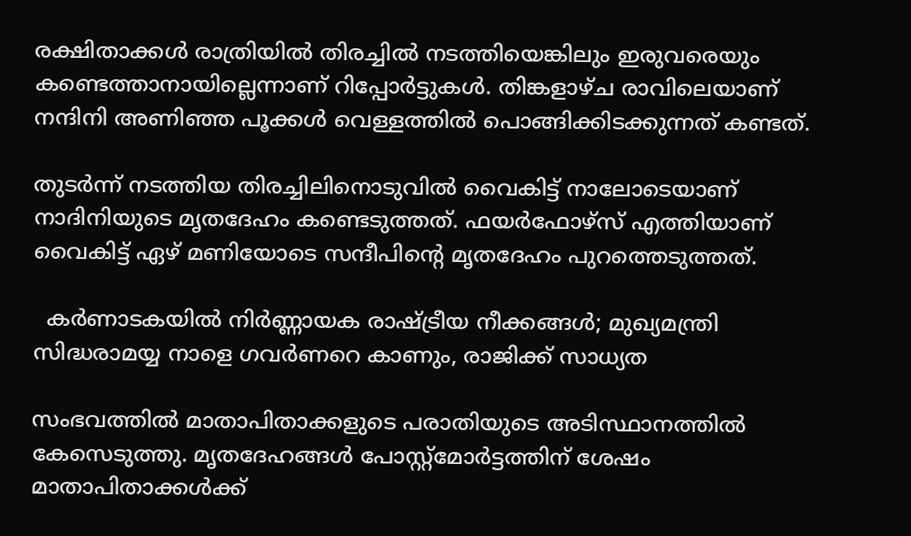രക്ഷിതാക്കൾ രാത്രിയിൽ തിരച്ചിൽ നടത്തിയെങ്കിലും ഇരുവരെയും കണ്ടെത്താനായില്ലെന്നാണ് റിപ്പോർട്ടുകൾ. തിങ്കളാഴ്ച രാവിലെയാണ് നന്ദിനി അണിഞ്ഞ പൂക്കൾ വെള്ളത്തിൽ പൊങ്ങിക്കിടക്കുന്നത് കണ്ടത്.

തുടർന്ന് നടത്തിയ തിരച്ചിലിനൊടുവിൽ വൈകിട്ട് നാലോടെയാണ് നാദിനിയുടെ മൃതദേഹം കണ്ടെടുത്തത്. ഫയർഫോഴ്‌സ് എത്തിയാണ് വൈകിട്ട് ഏഴ് മണിയോടെ സന്ദീപിൻ്റെ മൃതദേഹം പുറത്തെടുത്തത്.

  കർണാടകയിൽ നിർണ്ണായക രാഷ്ട്രീയ നീക്കങ്ങൾ; മുഖ്യമന്ത്രി സിദ്ധരാമയ്യ നാളെ ഗവർണറെ കാണും, രാജിക്ക് സാധ്യത

സംഭവത്തിൽ മാതാപിതാക്കളുടെ പരാതിയുടെ അടിസ്ഥാനത്തിൽ കേസെടുത്തു. മൃതദേഹങ്ങൾ പോസ്റ്റ്‌മോർട്ടത്തിന് ശേഷം മാതാപിതാക്കൾക്ക്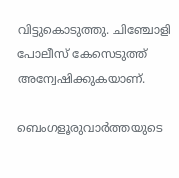വിട്ടുകൊടുത്തു. ചിഞ്ചോളി പോലീസ് കേസെടുത്ത് അന്വേഷിക്കുകയാണ്.

ബെംഗളൂരുവാർത്തയുടെ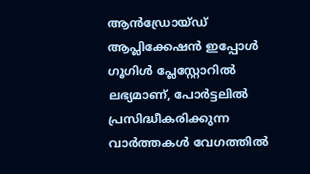ആൻഡ്രോയ്ഡ് ആപ്ലിക്കേഷൻ ഇപ്പോൾ ഗൂഗിൾ പ്ലേസ്റ്റോറിൽ ലഭ്യമാണ്, പോർട്ടലിൽ പ്രസിദ്ധീകരിക്കുന്ന വാർത്തകൾ വേഗത്തിൽ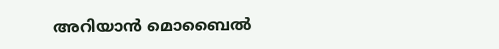അറിയാൻ മൊബൈൽ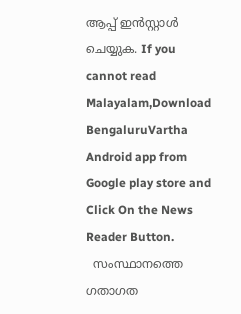ആപ്പ് ഇൻസ്റ്റാൾ ചെയ്യുക. If you cannot read Malayalam,Download BengaluruVartha Android app from Google play store and Click On the News Reader Button.
  സംസ്ഥാനത്തെ ഗതാഗത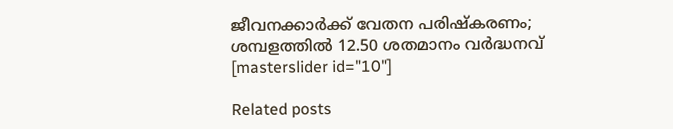ജീവനക്കാർക്ക് വേതന പരിഷ്കരണം; ശമ്പളത്തിൽ 12.50 ശതമാനം വർദ്ധനവ്
[masterslider id="10"]

Related posts